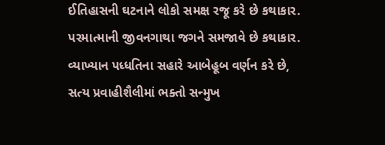ઈતિહાસની ઘટનાને લોકો સમક્ષ રજૂ કરે છે કથાકાર.
પરમાત્માની જીવનગાથા જગને સમજાવે છે કથાકાર.
વ્યાખ્યાન પધ્ધતિના સહારે આબેહૂબ વર્ણન કરે છે,
સત્ય પ્રવાહીશૈલીમાં ભક્તો સન્મુખ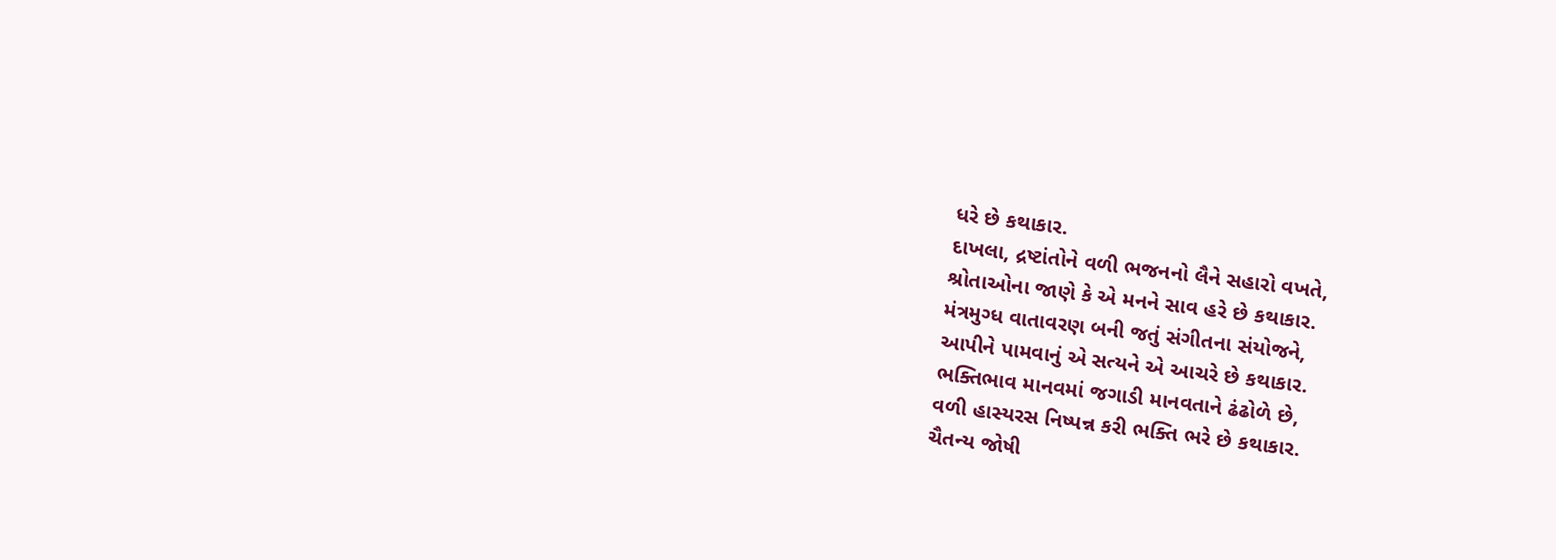ધરે છે કથાકાર.
દાખલા, દ્રષ્ટાંતોને વળી ભજનનો લૈને સહારો વખતે,
શ્રોતાઓના જાણે કે એ મનને સાવ હરે છે કથાકાર.
મંત્રમુગ્ધ વાતાવરણ બની જતું સંગીતના સંયોજને,
આપીને પામવાનું એ સત્યને એ આચરે છે કથાકાર.
ભક્તિભાવ માનવમાં જગાડી માનવતાને ઢંઢોળે છે,
વળી હાસ્યરસ નિષ્પન્ન કરી ભક્તિ ભરે છે કથાકાર.
ચૈતન્ય જોષી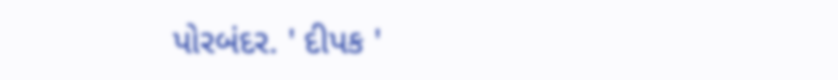પોરબંદર. ' દીપક '